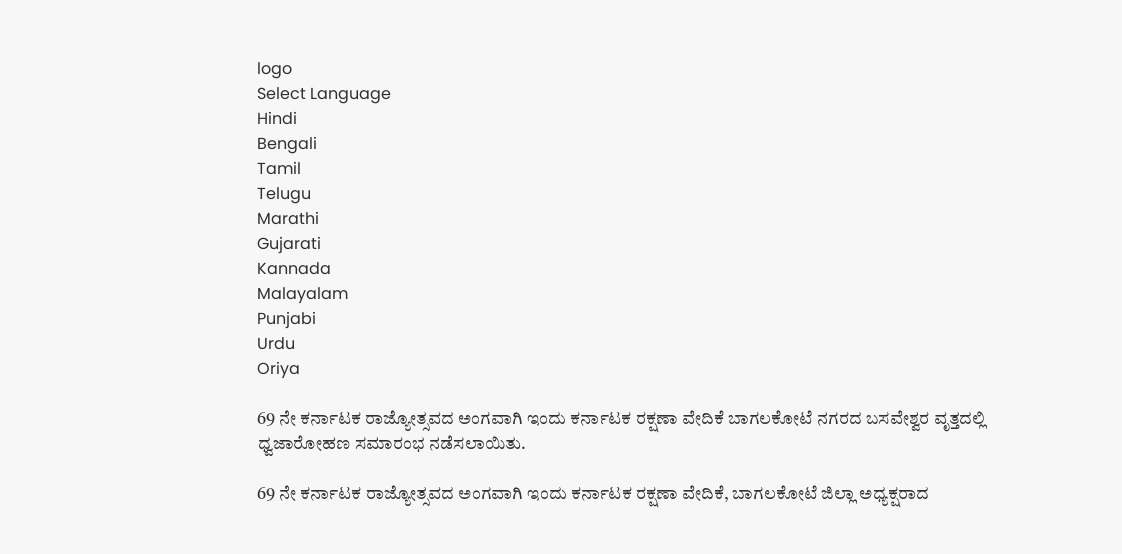logo
Select Language
Hindi
Bengali
Tamil
Telugu
Marathi
Gujarati
Kannada
Malayalam
Punjabi
Urdu
Oriya

69 ನೇ ಕರ್ನಾಟಕ ರಾಜ್ಯೋತ್ಸವದ ಅಂಗವಾಗಿ ಇಂದು ಕರ್ನಾಟಕ ರಕ್ಷಣಾ ವೇದಿಕೆ ಬಾಗಲಕೋಟೆ ನಗರದ ಬಸವೇಶ್ವರ ವೃತ್ತದಲ್ಲಿ ಧ್ವಜಾರೋಹಣ ಸಮಾರಂಭ ನಡೆಸಲಾಯಿತು.

69 ನೇ ಕರ್ನಾಟಕ ರಾಜ್ಯೋತ್ಸವದ ಅಂಗವಾಗಿ ಇಂದು ಕರ್ನಾಟಕ ರಕ್ಷಣಾ ವೇದಿಕೆ, ಬಾಗಲಕೋಟೆ ಜಿಲ್ಲಾ ಅಧ್ಯಕ್ಷರಾದ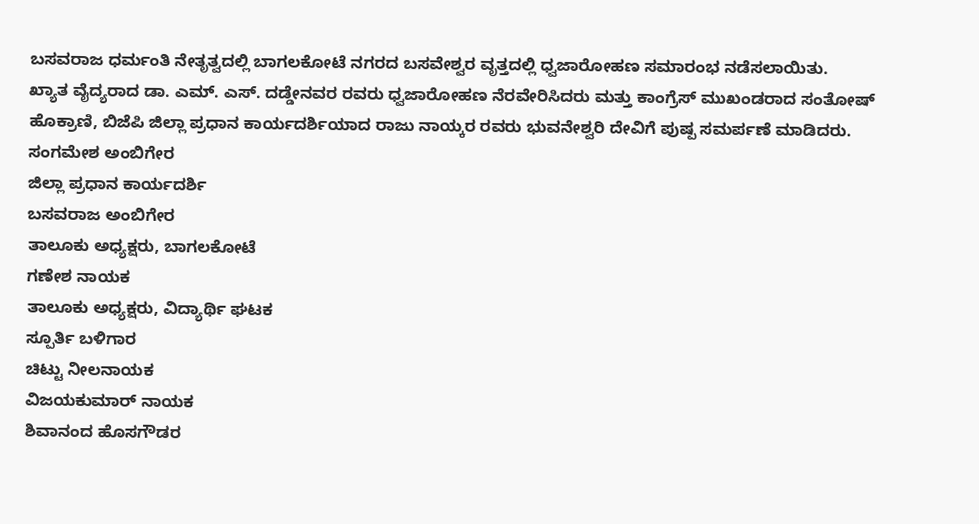ಬಸವರಾಜ ಧರ್ಮಂತಿ ನೇತೃತ್ವದಲ್ಲಿ ಬಾಗಲಕೋಟೆ ನಗರದ ಬಸವೇಶ್ವರ ವೃತ್ತದಲ್ಲಿ ಧ್ವಜಾರೋಹಣ ಸಮಾರಂಭ ನಡೆಸಲಾಯಿತು.
ಖ್ಯಾತ ವೈದ್ಯರಾದ ಡಾ. ಎಮ್. ಎಸ್. ದಡ್ಡೇನವರ ರವರು ಧ್ವಜಾರೋಹಣ ನೆರವೇರಿಸಿದರು ಮತ್ತು ಕಾಂಗ್ರೆಸ್ ಮುಖಂಡರಾದ ಸಂತೋಷ್ ಹೊಕ್ರಾಣಿ, ಬಿಜೆಪಿ ಜಿಲ್ಲಾ ಪ್ರಧಾನ ಕಾರ್ಯದರ್ಶಿಯಾದ ರಾಜು ನಾಯ್ಕರ ರವರು ಭುವನೇಶ್ವರಿ ದೇವಿಗೆ ಪುಷ್ಪ ಸಮರ್ಪಣೆ ಮಾಡಿದರು.
ಸಂಗಮೇಶ ಅಂಬಿಗೇರ
ಜಿಲ್ಲಾ ಪ್ರಧಾನ ಕಾರ್ಯದರ್ಶಿ
ಬಸವರಾಜ ಅಂಬಿಗೇರ
ತಾಲೂಕು ಅಧ್ಯಕ್ಷರು, ಬಾಗಲಕೋಟೆ
ಗಣೇಶ ನಾಯಕ
ತಾಲೂಕು ಅಧ್ಯಕ್ಷರು, ವಿದ್ಯಾರ್ಥಿ ಘಟಕ
ಸ್ಪೂರ್ತಿ ಬಳಿಗಾರ
ಚಿಟ್ಟು ನೀಲನಾಯಕ
ವಿಜಯಕುಮಾರ್ ನಾಯಕ
ಶಿವಾನಂದ ಹೊಸಗೌಡರ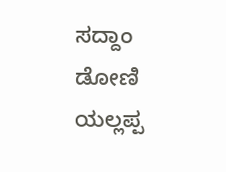ಸದ್ದಾಂ ಡೋಣಿ
ಯಲ್ಲಪ್ಪ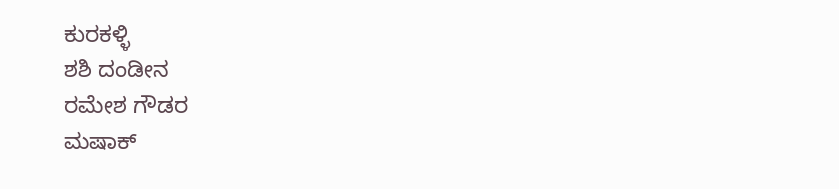ಕುರಕಳ್ಳಿ
ಶಶಿ ದಂಡೀನ
ರಮೇಶ ಗೌಡರ
ಮಷಾಕ್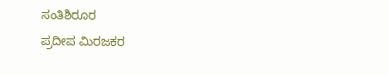ಸಂತಿಶಿರೂರ
ಪ್ರದೀಪ ಮಿರಜಕರ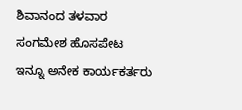ಶಿವಾನಂದ ತಳವಾರ
ಸಂಗಮೇಶ ಹೊಸಪೇಟ
ಇನ್ನೂ ಅನೇಕ ಕಾರ್ಯಕರ್ತರು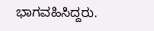ಭಾಗವಹಿಸಿದ್ದರು.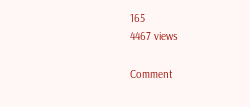165
4467 views

Comment